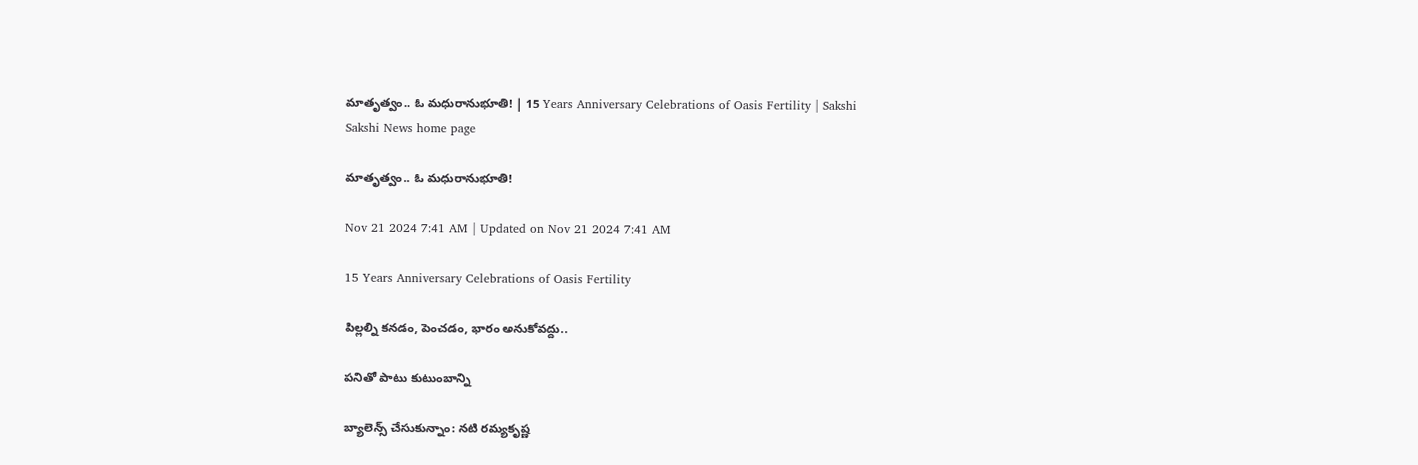మాతృత్వం.. ఓ మధురానుభూతి! | 15 Years Anniversary Celebrations of Oasis Fertility | Sakshi
Sakshi News home page

మాతృత్వం.. ఓ మధురానుభూతి!

Nov 21 2024 7:41 AM | Updated on Nov 21 2024 7:41 AM

15 Years Anniversary Celebrations of Oasis Fertility

పిల్లల్ని కనడం, పెంచడం, భారం అనుకోవద్దు..

పనితో పాటు కుటుంబాన్ని

బ్యాలెన్స్‌ చేసుకున్నాం: నటి రమ్యకృష్ణ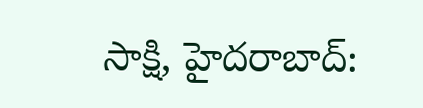సాక్షి, హైదరాబాద్‌: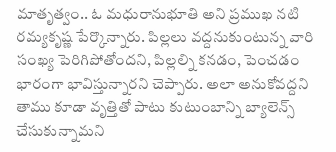మాతృత్వం.. ఓ మధురానుభూతి అని ప్రముఖ నటి రమ్యకృష్ణ పేర్కొన్నారు. పిల్లలు వద్దనుకుంటున్న వారి సంఖ్య పెరిగిపోతోందని, పిల్లల్ని కనడం, పెంచడం భారంగా భావిస్తున్నారని చెప్పారు. అలా అనుకోవద్దని తాము కూడా వృత్తితో పాటు కుటుంబాన్ని బ్యాలెన్స్‌ చేసుకున్నామని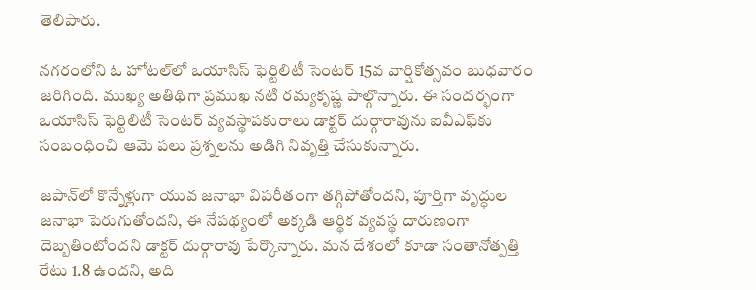తెలిపారు.

నగరంలోని ఓ హోటల్‌లో ఒయాసిస్‌ ఫెర్టిలిటీ సెంటర్ 15వ వార్షికోత్సవం బుధవారం జరిగింది. ముఖ్య అతిథిగా ప్రముఖ నటి రమ్యకృష్ణ పాల్గొన్నారు. ఈ సందర్భంగా ఒయాసిస్‌ ఫెర్టిలిటీ సెంటర్‌ వ్యవస్థాపకురాలు డాక్టర్‌ దుర్గారావును ఐవీఎఫ్‌కు సంబంధించి ఆమె పలు ప్రశ్నలను అడిగి నివృత్తి చేసుకున్నారు.

జపాన్‌లో కొన్నేళ్లుగా యువ జనాభా విపరీతంగా తగ్గిపోతోందని, పూర్తిగా వృద్ధుల జనాభా పెరుగుతోందని, ఈ నేపథ్యంలో అక్కడి ఆర్థిక వ్యవస్థ దారుణంగా దెబ్బతింటోందని డాక్టర్‌ దుర్గారావు పేర్కొన్నారు. మన దేశంలో కూడా సంతానోత్పత్తి రేటు 1.8 ఉందని, అది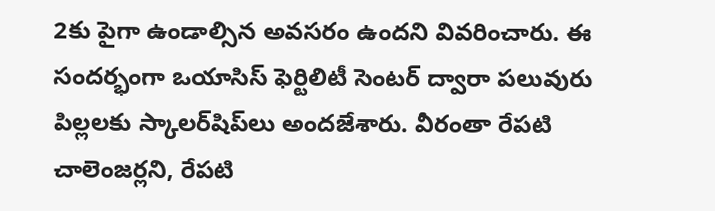2కు పైగా ఉండాల్సిన అవసరం ఉందని వివరించారు. ఈ సందర్భంగా ఒయాసిస్‌ ఫెర్టిలిటీ సెంటర్‌ ద్వారా పలువురు పిల్లలకు స్కాలర్‌షిప్‌లు అందజేశారు. వీరంతా రేపటి చాలెంజర్లని, రేపటి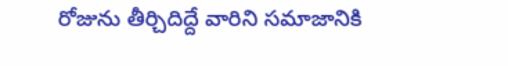రోజును తీర్చిదిద్దే వారిని సమాజానికి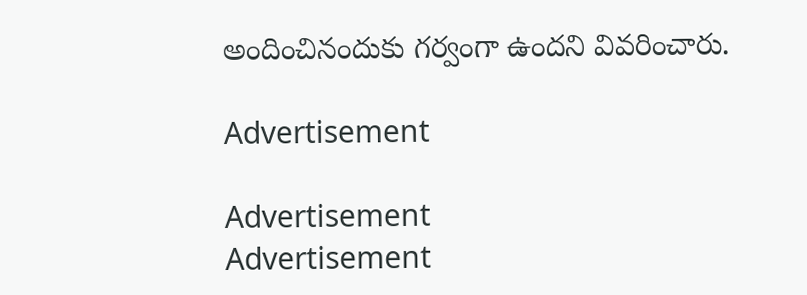అందించినందుకు గర్వంగా ఉందని వివరించారు.

Advertisement

Advertisement
Advertisement